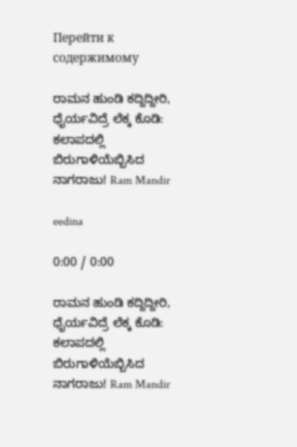Перейти к содержимому

ರಾಮನ ಹುಂಡಿ ಕದ್ದಿದ್ದೀರಿ, ಧೈರ್ಯವಿದ್ರೆ ಲೆಕ್ಕ ಕೊಡಿ: ಕಲಾಪದಲ್ಲಿ ಬಿರುಗಾಳಿಯೆಬ್ಬಿಸಿದ ನಾಗರಾಜು! Ram Mandir

eedina

0:00 / 0:00

ರಾಮನ ಹುಂಡಿ ಕದ್ದಿದ್ದೀರಿ, ಧೈರ್ಯವಿದ್ರೆ ಲೆಕ್ಕ ಕೊಡಿ: ಕಲಾಪದಲ್ಲಿ ಬಿರುಗಾಳಿಯೆಬ್ಬಿಸಿದ ನಾಗರಾಜು! Ram Mandir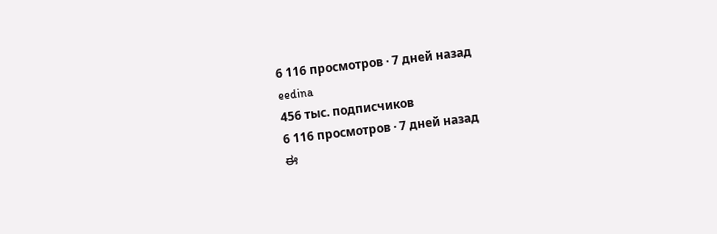6 116 просмотров · 7 дней назад
eedina
456 тыс. подписчиков
6 116 просмотров · 7 дней назад
ಈ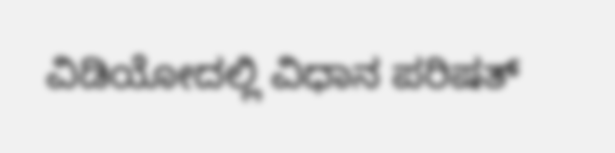ವಿಡಿಯೋದಲ್ಲಿ ವಿಧಾನ ಪರಿಷತ್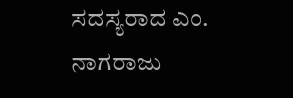ಸದಸ್ಯರಾದ ಎಂ. ನಾಗರಾಜು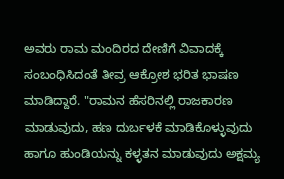ಅವರು ರಾಮ ಮಂದಿರದ ದೇಣಿಗೆ ವಿವಾದಕ್ಕೆ ಸಂಬಂಧಿಸಿದಂತೆ ತೀವ್ರ ಆಕ್ರೋಶ ಭರಿತ ಭಾಷಣ ಮಾಡಿದ್ದಾರೆ. "ರಾಮನ ಹೆಸರಿನಲ್ಲಿ ರಾಜಕಾರಣ ಮಾಡುವುದು, ಹಣ ದುರ್ಬಳಕೆ ಮಾಡಿಕೊಳ್ಳುವುದು ಹಾಗೂ ಹುಂಡಿಯನ್ನು ಕಳ್ಳತನ ಮಾಡುವುದು ಅಕ್ಷಮ್ಯ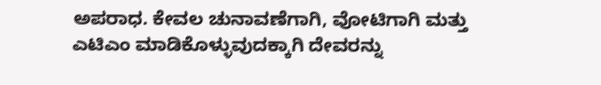ಅಪರಾಧ. ಕೇವಲ ಚುನಾವಣೆಗಾಗಿ, ವೋಟಿಗಾಗಿ ಮತ್ತು ಎಟಿಎಂ ಮಾಡಿಕೊಳ್ಳುವುದಕ್ಕಾಗಿ ದೇವರನ್ನು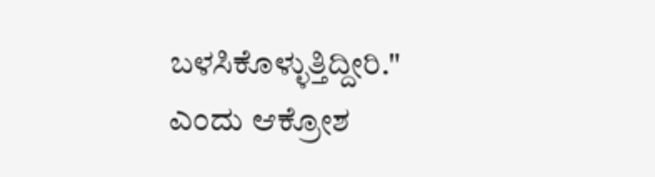ಬಳಸಿಕೊಳ್ಳುತ್ತಿದ್ದೀರಿ." ಎಂದು ಆಕ್ರೋಶ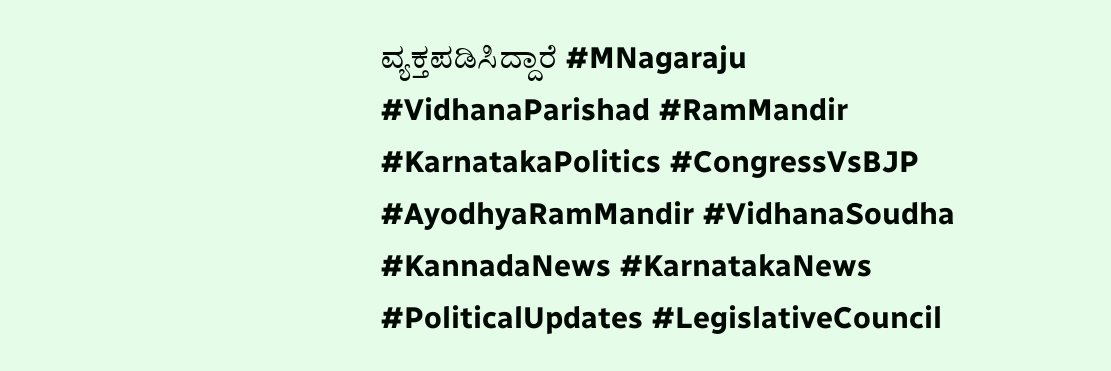ವ್ಯಕ್ತಪಡಿಸಿದ್ದಾರೆ #MNagaraju #VidhanaParishad #RamMandir #KarnatakaPolitics #CongressVsBJP #AyodhyaRamMandir #VidhanaSoudha #KannadaNews #KarnatakaNews #PoliticalUpdates #LegislativeCouncil